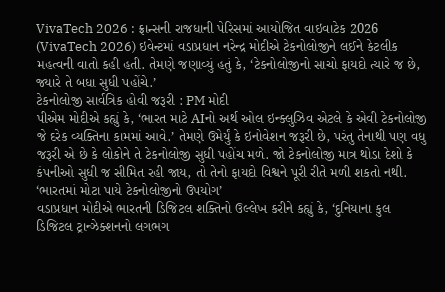VivaTech 2026 : ફ્રાન્સની રાજધાની પેરિસમાં આયોજિત વાઇવાટેક 2026 (VivaTech 2026) ઇવેન્ટમાં વડાપ્રધાન નરેન્દ્ર મોદીએ ટેકનોલોજીને લઈને કેટલીક મહત્વની વાતો કહી હતી. તેમણે જણાવ્યું હતું કે, ‘ટેકનોલોજીનો સાચો ફાયદો ત્યારે જ છે, જ્યારે તે બધા સુધી પહોંચે.’
ટેકનોલોજી સાર્વત્રિક હોવી જરૂરી : PM મોદી
પીએમ મોદીએ કહ્યું કે, ‘ભારત માટે AIનો અર્થ ઓલ ઇન્ક્લુઝિવ એટલે કે એવી ટેકનોલોજી જે દરેક વ્યક્તિના કામમાં આવે.’ તેમણે ઉમેર્યું કે ઇનોવેશન જરૂરી છે, પરંતુ તેનાથી પણ વધુ જરૂરી એ છે કે લોકોને તે ટેકનોલોજી સુધી પહોંચ મળે. જો ટેકનોલોજી માત્ર થોડા દેશો કે કંપનીઓ સુધી જ સીમિત રહી જાય, તો તેનો ફાયદો વિશ્વને પૂરી રીતે મળી શકતો નથી.
‘ભારતમાં મોટા પાયે ટેકનોલોજીનો ઉપયોગ’
વડાપ્રધાન મોદીએ ભારતની ડિજિટલ શક્તિનો ઉલ્લેખ કરીને કહ્યું કે, ‘દુનિયાના કુલ ડિજિટલ ટ્રાન્ઝેક્શનનો લગભગ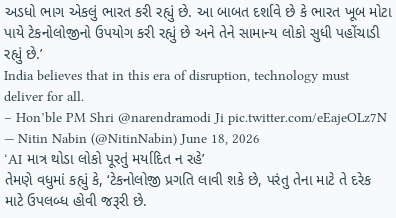અડધો ભાગ એકલું ભારત કરી રહ્યું છે. આ બાબત દર્શાવે છે કે ભારત ખૂબ મોટા પાયે ટેકનોલોજીનો ઉપયોગ કરી રહ્યું છે અને તેને સામાન્ય લોકો સુધી પહોંચાડી રહ્યું છે.’
India believes that in this era of disruption, technology must deliver for all.
– Hon’ble PM Shri @narendramodi Ji pic.twitter.com/eEajeOLz7N
— Nitin Nabin (@NitinNabin) June 18, 2026
‘AI માત્ર થોડા લોકો પૂરતું મર્યાદિત ન રહે’
તેમણે વધુમાં કહ્યું કે, ‘ટેકનોલોજી પ્રગતિ લાવી શકે છે, પરંતુ તેના માટે તે દરેક માટે ઉપલબ્ધ હોવી જરૂરી છે.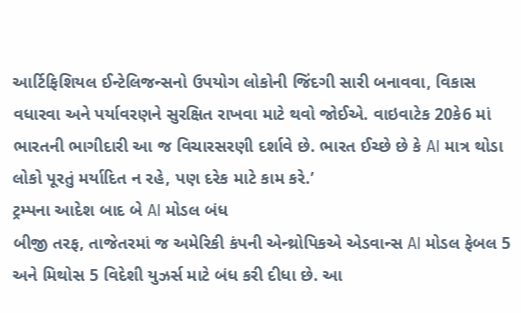આર્ટિફિશિયલ ઈન્ટેલિજન્સનો ઉપયોગ લોકોની જિંદગી સારી બનાવવા, વિકાસ વધારવા અને પર્યાવરણને સુરક્ષિત રાખવા માટે થવો જોઈએ. વાઇવાટેક 20કે6 માં ભારતની ભાગીદારી આ જ વિચારસરણી દર્શાવે છે. ભારત ઈચ્છે છે કે AI માત્ર થોડા લોકો પૂરતું મર્યાદિત ન રહે, પણ દરેક માટે કામ કરે.’
ટ્રમ્પના આદેશ બાદ બે AI મોડલ બંધ
બીજી તરફ, તાજેતરમાં જ અમેરિકી કંપની એન્થ્રોપિકએ એડવાન્સ AI મોડલ ફેબલ 5 અને મિથોસ 5 વિદેશી યુઝર્સ માટે બંધ કરી દીધા છે. આ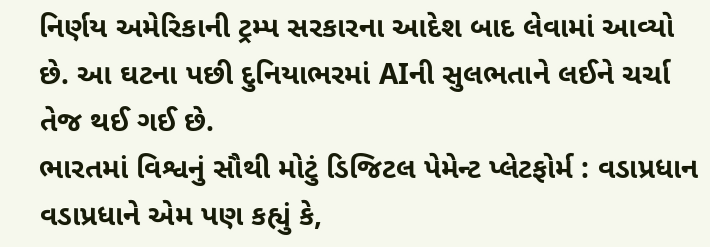નિર્ણય અમેરિકાની ટ્રમ્પ સરકારના આદેશ બાદ લેવામાં આવ્યો છે. આ ઘટના પછી દુનિયાભરમાં AIની સુલભતાને લઈને ચર્ચા તેજ થઈ ગઈ છે.
ભારતમાં વિશ્વનું સૌથી મોટું ડિજિટલ પેમેન્ટ પ્લેટફોર્મ : વડાપ્રધાન
વડાપ્રધાને એમ પણ કહ્યું કે,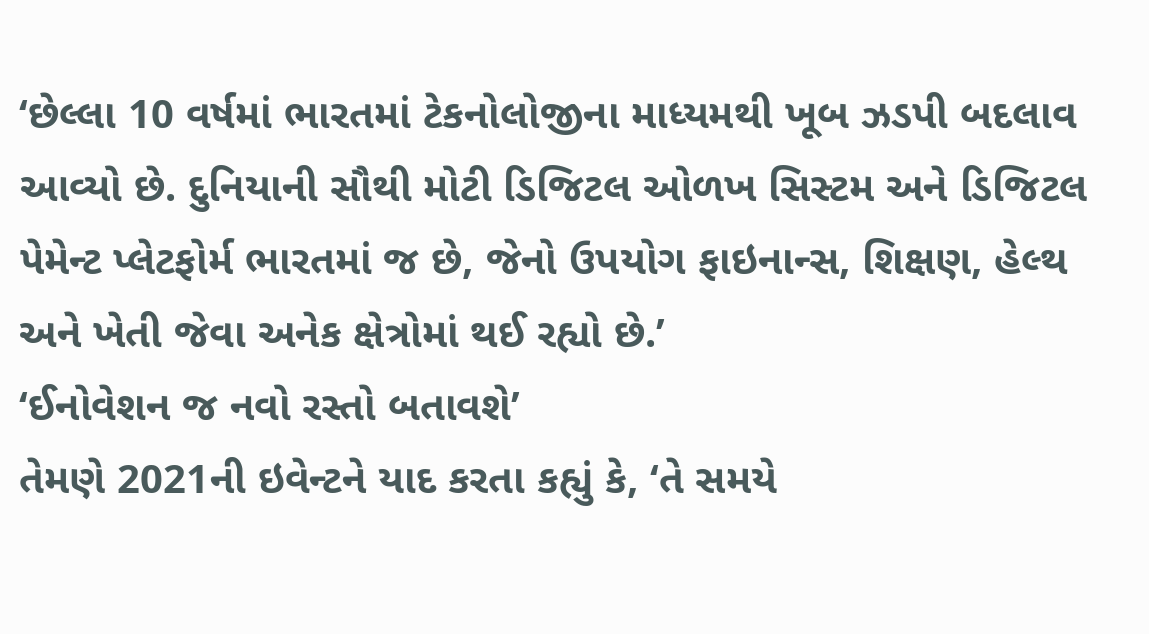‘છેલ્લા 10 વર્ષમાં ભારતમાં ટેકનોલોજીના માધ્યમથી ખૂબ ઝડપી બદલાવ આવ્યો છે. દુનિયાની સૌથી મોટી ડિજિટલ ઓળખ સિસ્ટમ અને ડિજિટલ પેમેન્ટ પ્લેટફોર્મ ભારતમાં જ છે, જેનો ઉપયોગ ફાઇનાન્સ, શિક્ષણ, હેલ્થ અને ખેતી જેવા અનેક ક્ષેત્રોમાં થઈ રહ્યો છે.’
‘ઈનોવેશન જ નવો રસ્તો બતાવશે’
તેમણે 2021ની ઇવેન્ટને યાદ કરતા કહ્યું કે, ‘તે સમયે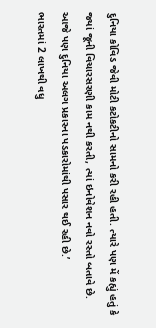દુનિયા કોવિડ જેવી મોટી કટોકટીનો સામનો કરી રહી હતી. ત્યારે પણ મેં કહ્યું હતું કે જ્યાં જૂની વિચારસરણી કામ નથી કરતી, ત્યાં ઇનોવેશન નવો રસ્તો બતાવે છે. આજે પણ દુનિયા અલગ પ્રકારના પડકારોમાંથી પસાર થઈ રહી છે.’
ભારતમાં 2 લાખથી વધુ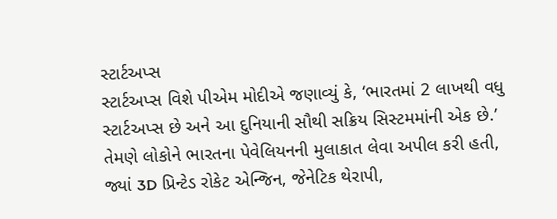સ્ટાર્ટઅપ્સ
સ્ટાર્ટઅપ્સ વિશે પીએમ મોદીએ જણાવ્યું કે, ‘ભારતમાં 2 લાખથી વધુ સ્ટાર્ટઅપ્સ છે અને આ દુનિયાની સૌથી સક્રિય સિસ્ટમમાંની એક છે.’ તેમણે લોકોને ભારતના પેવેલિયનની મુલાકાત લેવા અપીલ કરી હતી, જ્યાં 3D પ્રિન્ટેડ રોકેટ એન્જિન, જેનેટિક થેરાપી,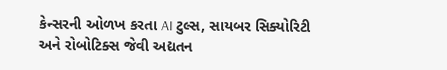કેન્સરની ઓળખ કરતા AI ટુલ્સ, સાયબર સિક્યોરિટી અને રોબોટિક્સ જેવી અદ્યતન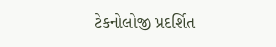ટેકનોલોજી પ્રદર્શિત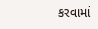કરવામાં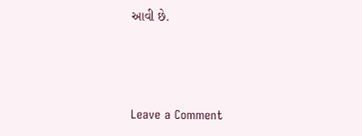આવી છે.



Leave a Comment